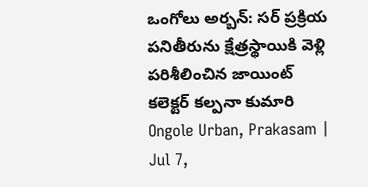ఒంగోలు అర్బన్: సర్ ప్రక్రియ పనితీరును క్షేత్రస్థాయికి వెళ్లి పరిశీలించిన జాయింట్ కలెక్టర్ కల్పనా కుమారి
Ongole Urban, Prakasam | Jul 7,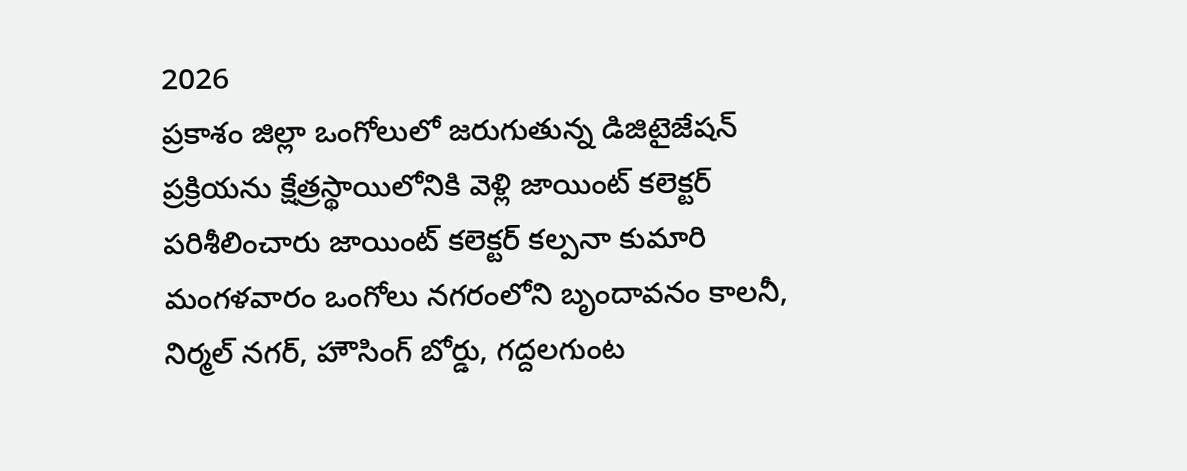2026
ప్రకాశం జిల్లా ఒంగోలులో జరుగుతున్న డిజిటైజేషన్ ప్రక్రియను క్షేత్రస్థాయిలోనికి వెళ్లి జాయింట్ కలెక్టర్ పరిశీలించారు జాయింట్ కలెక్టర్ కల్పనా కుమారి మంగళవారం ఒంగోలు నగరంలోని బృందావనం కాలనీ, నిర్మల్ నగర్, హౌసింగ్ బోర్డు, గద్దలగుంట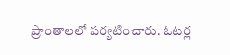ప్రాంతాలలో పర్యటించారు. ఓటర్ల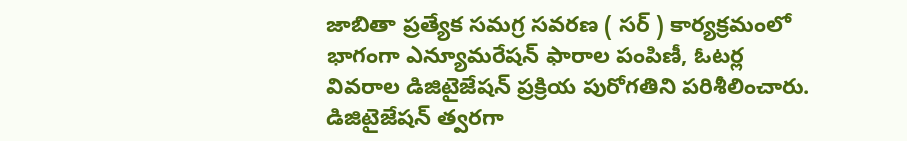జాబితా ప్రత్యేక సమగ్ర సవరణ ( సర్ ) కార్యక్రమంలో భాగంగా ఎన్యూమరేషన్ ఫారాల పంపిణీ, ఓటర్ల వివరాల డిజిటైజేషన్ ప్రక్రియ పురోగతిని పరిశీలించారు. డిజిటైజేషన్ త్వరగా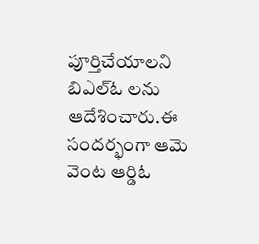పూర్తిచేయాలని బిఎల్ఓ లను ఆదేశించారు.ఈ సందర్భంగా ఆమె వెంట ఆర్డిఓ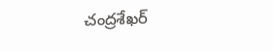చంద్రశేఖర్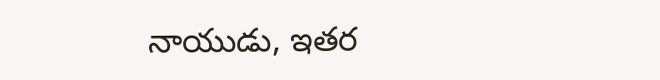నాయుడు, ఇతర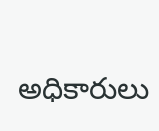అధికారులు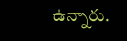ఉన్నారు.